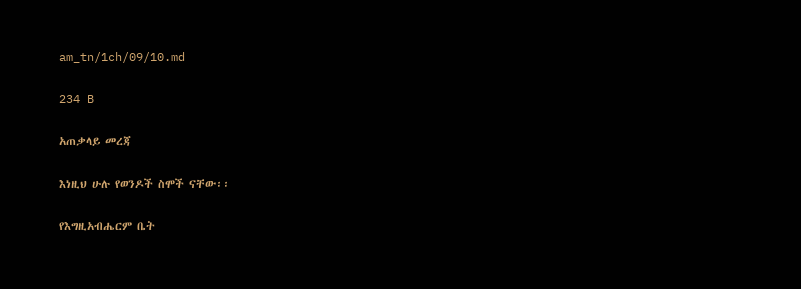am_tn/1ch/09/10.md

234 B

አጠቃላይ መረጃ

እነዚህ ሁሉ የወንዶች ስሞች ናቸው፡፡

የእግዚአብሔርም ቤት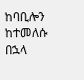ከባቢሎን ከተመለሱ በኋላ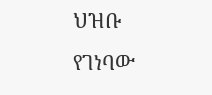ህዝቡ የገነባው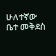ሁለተኛው ቤተ መቅደስ